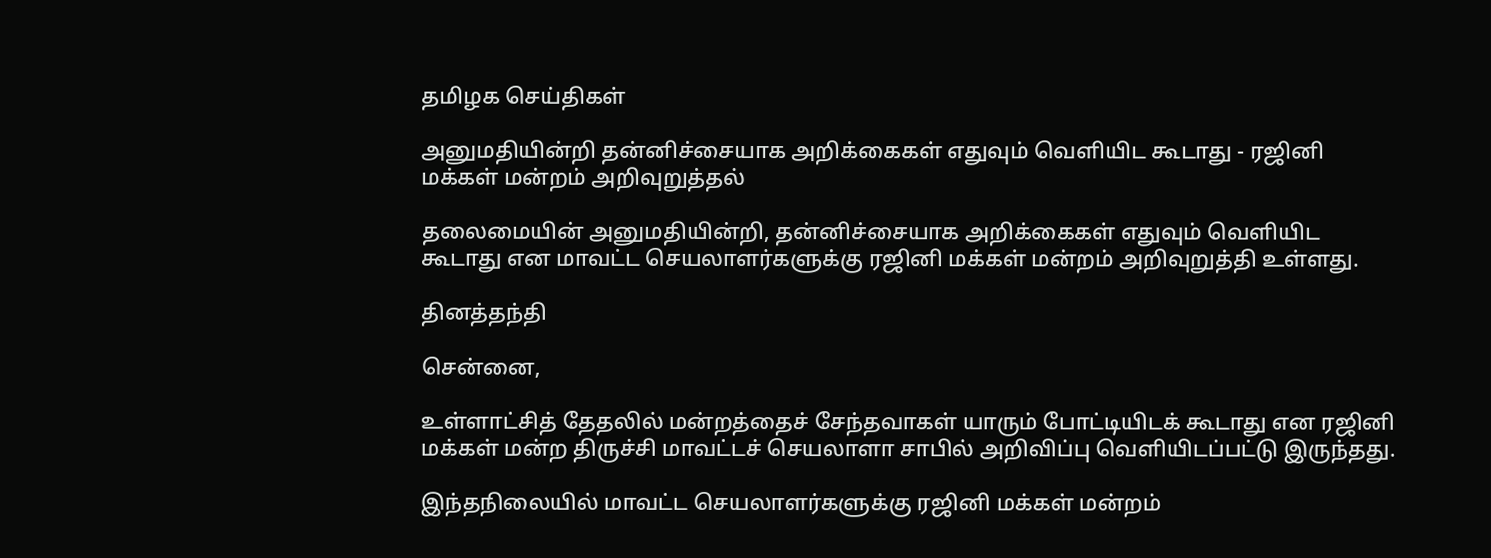தமிழக செய்திகள்

அனுமதியின்றி தன்னிச்சையாக அறிக்கைகள் எதுவும் வெளியிட கூடாது - ரஜினி மக்கள் மன்றம் அறிவுறுத்தல்

தலைமையின் அனுமதியின்றி, தன்னிச்சையாக அறிக்கைகள் எதுவும் வெளியிட கூடாது என மாவட்ட செயலாளர்களுக்கு ரஜினி மக்கள் மன்றம் அறிவுறுத்தி உள்ளது.

தினத்தந்தி

சென்னை,

உள்ளாட்சித் தேதலில் மன்றத்தைச் சேந்தவாகள் யாரும் போட்டியிடக் கூடாது என ரஜினி மக்கள் மன்ற திருச்சி மாவட்டச் செயலாளா சாபில் அறிவிப்பு வெளியிடப்பட்டு இருந்தது.

இந்தநிலையில் மாவட்ட செயலாளர்களுக்கு ரஜினி மக்கள் மன்றம்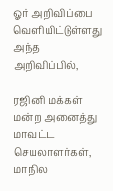ஓர் அறிவிப்பை வெளியிட்டுள்ளது அந்த அறிவிப்பில்,

ரஜினி மக்கள் மன்ற அனைத்து மாவட்ட செயலாளர்கள், மாநில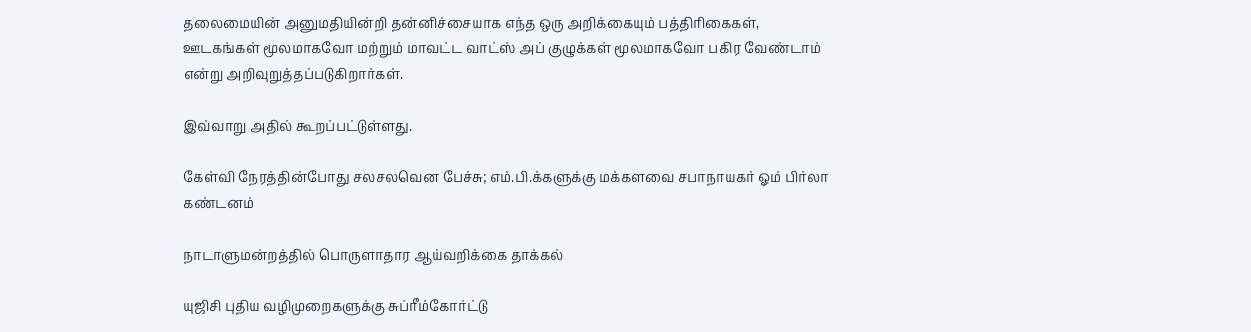தலைமையின் அனுமதியின்றி தன்னிச்சையாக எந்த ஒரு அறிக்கையும் பத்திரிகைகள், ஊடகங்கள் மூலமாகவோ மற்றும் மாவட்ட வாட்ஸ் அப் குழுக்கள் மூலமாகவோ பகிர வேண்டாம் என்று அறிவுறுத்தப்படுகிறார்கள்.

இவ்வாறு அதில் கூறப்பட்டுள்ளது.

கேள்வி நேரத்தின்போது சலசலவென பேச்சு; எம்.பி.க்களுக்கு மக்களவை சபாநாயகர் ஓம் பிர்லா கண்டனம்

நாடாளுமன்றத்தில் பொருளாதார ஆய்வறிக்கை தாக்கல்

யுஜிசி புதிய வழிமுறைகளுக்கு சுப்ரீம்கோர்ட்டு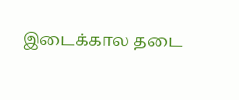இடைக்கால தடை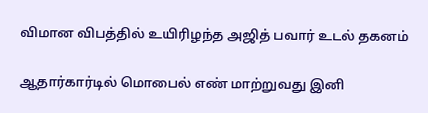விமான விபத்தில் உயிரிழந்த அஜித் பவார் உடல் தகனம்

ஆதார்கார்டில் மொபைல் எண் மாற்றுவது இனி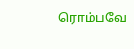ரொம்பவே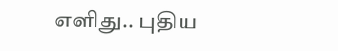எளிது.. புதிய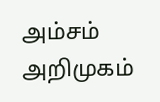அம்சம் அறிமுகம்